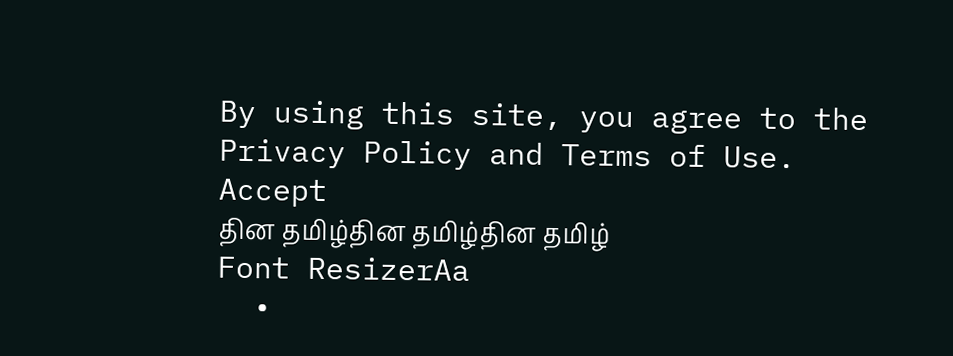By using this site, you agree to the Privacy Policy and Terms of Use.
Accept
தின தமிழ்தின தமிழ்தின தமிழ்
Font ResizerAa
  •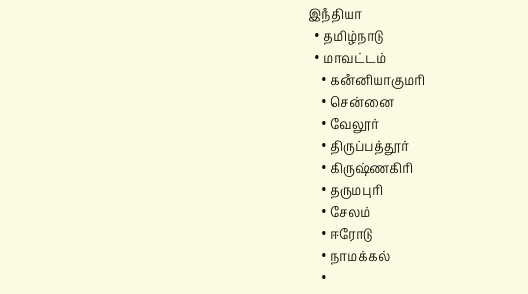இநஂதியா
  • தமிழ்நாடு
  • மாவட்டம்
    • கனஂனியாகுமரி
    • சென்னை
    • வேலூர்
    • திருப்பத்தூர்
    • கிருஷ்ணகிரி
    • தருமபுரி
    • சேலம்
    • ஈரோடு
    • நாமக்கல்
    •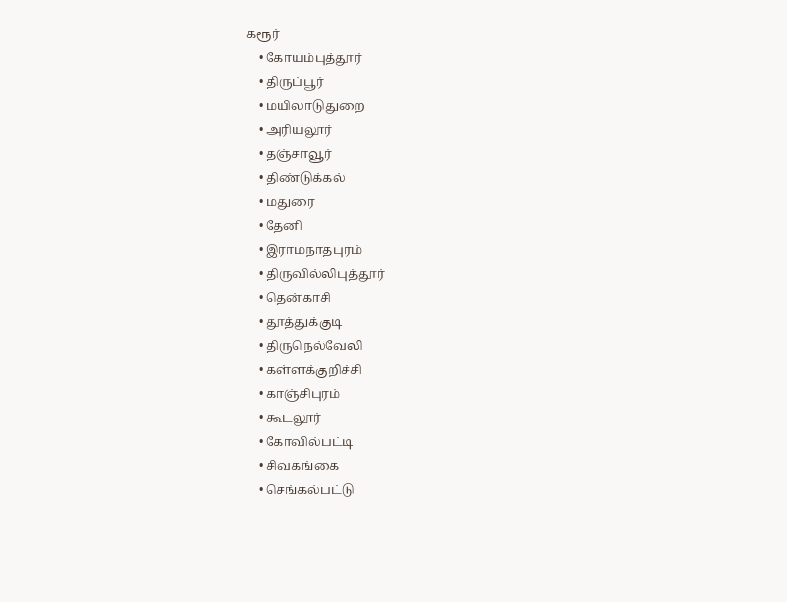கரூர்
    • கோயம்புத்தூர்
    • திருப்பூர்
    • மயிலாடுதுறை
    • அரியலூர்
    • தஞ்சாவூர்
    • திண்டுக்கல்
    • மதுரை
    • தேனி
    • இராமநாதபுரம்
    • திருவில்லிபுத்தூர்
    • தென்காசி
    • தூத்துக்குடி
    • திருநெல்வேலி
    • கள்ளக்குறிச்சி
    • காஞ்சிபுரம்
    • கூடலூர்
    • கோவில்பட்டி
    • சிவகங்கை
    • செங்கல்பட்டு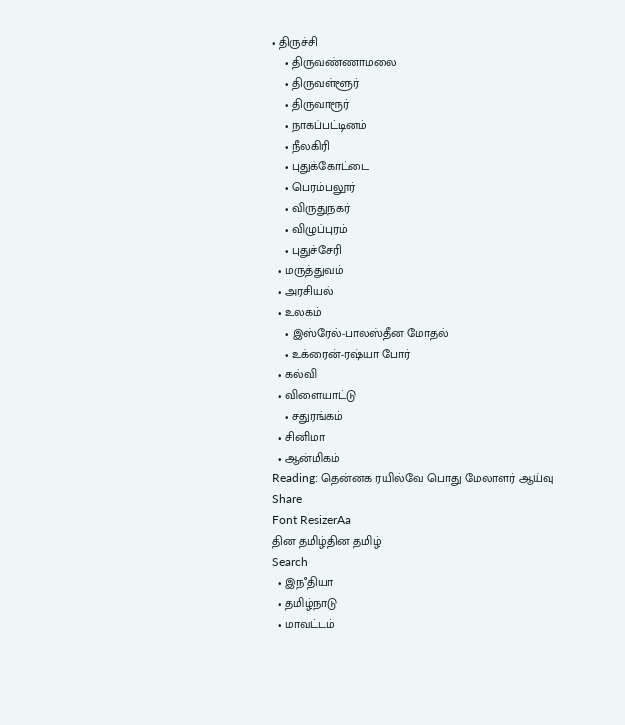• திருச்சி
    • திருவண்ணாமலை
    • திருவள்ளூர்
    • திருவாரூர்
    • நாகப்பட்டினம்
    • நீலகிரி
    • புதுக்கோட்டை
    • பெரம்பலூர்
    • விருதுநகர்
    • விழுப்புரம்
    • புதுச்சேரி
  • மருத்துவம்
  • அரசியல்
  • உலகம்
    • இஸ்ரேல்-பாலஸ்தீன மோதல்
    • உக்ரைன்-ரஷ்யா போர்
  • கல்வி
  • விளையாட்டு
    • சதுரங்கம்
  • சினிமா
  • ஆன்மிகம்
Reading: தென்னக ரயில்வே பொது மேலாளர் ஆய்வு
Share
Font ResizerAa
தின தமிழ்தின தமிழ்
Search
  • இநஂதியா
  • தமிழ்நாடு
  • மாவட்டம்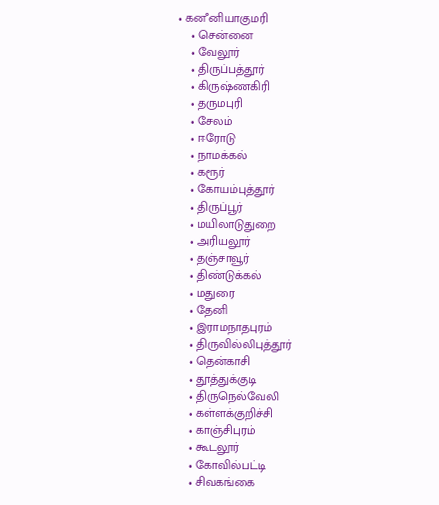• கனஂனியாகுமரி
    • சென்னை
    • வேலூர்
    • திருப்பத்தூர்
    • கிருஷ்ணகிரி
    • தருமபுரி
    • சேலம்
    • ஈரோடு
    • நாமக்கல்
    • கரூர்
    • கோயம்புத்தூர்
    • திருப்பூர்
    • மயிலாடுதுறை
    • அரியலூர்
    • தஞ்சாவூர்
    • திண்டுக்கல்
    • மதுரை
    • தேனி
    • இராமநாதபுரம்
    • திருவில்லிபுத்தூர்
    • தென்காசி
    • தூத்துக்குடி
    • திருநெல்வேலி
    • கள்ளக்குறிச்சி
    • காஞ்சிபுரம்
    • கூடலூர்
    • கோவில்பட்டி
    • சிவகங்கை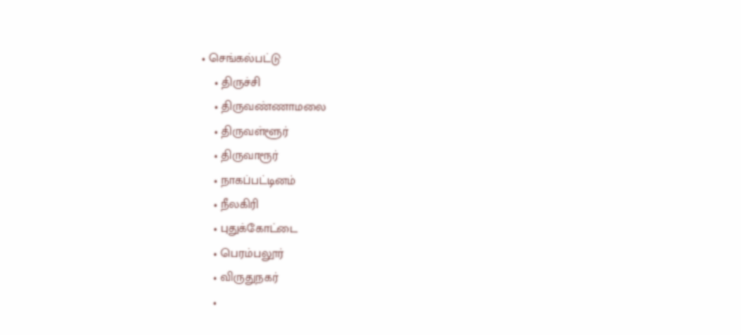• செங்கல்பட்டு
    • திருச்சி
    • திருவண்ணாமலை
    • திருவள்ளூர்
    • திருவாரூர்
    • நாகப்பட்டினம்
    • நீலகிரி
    • புதுக்கோட்டை
    • பெரம்பலூர்
    • விருதுநகர்
    •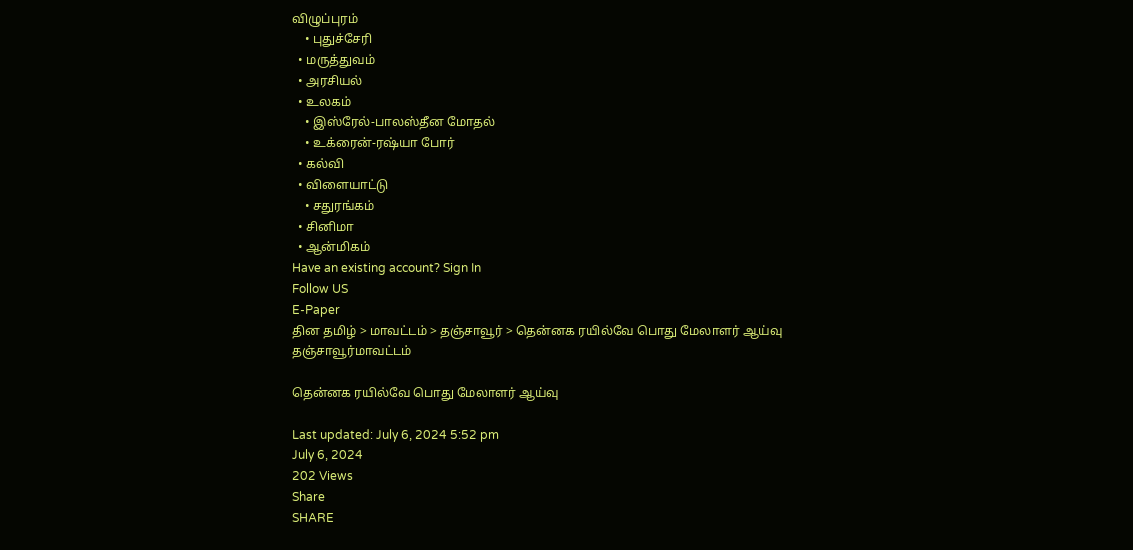விழுப்புரம்
    • புதுச்சேரி
  • மருத்துவம்
  • அரசியல்
  • உலகம்
    • இஸ்ரேல்-பாலஸ்தீன மோதல்
    • உக்ரைன்-ரஷ்யா போர்
  • கல்வி
  • விளையாட்டு
    • சதுரங்கம்
  • சினிமா
  • ஆன்மிகம்
Have an existing account? Sign In
Follow US
E-Paper
தின தமிழ் > மாவட்டம் > தஞ்சாவூர் > தென்னக ரயில்வே பொது மேலாளர் ஆய்வு
தஞ்சாவூர்மாவட்டம்

தென்னக ரயில்வே பொது மேலாளர் ஆய்வு

Last updated: July 6, 2024 5:52 pm
July 6, 2024
202 Views
Share
SHARE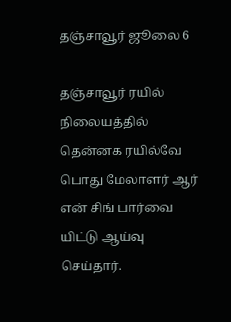தஞ்சாவூர் ஜூலை 6

தஞ்சாவூர் ரயில் நிலையத்தில் தென்னக ரயில்வே பொது மேலாளர் ஆர் என் சிங் பார்வை யிட்டு ஆய்வு செய்தார்.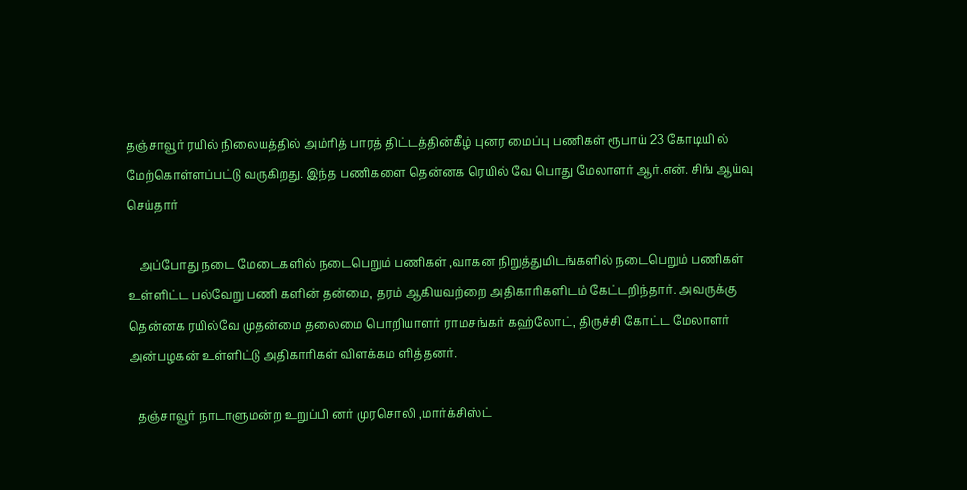தஞ்சாவூர் ரயில் நிலையத்தில் அம்ரித் பாரத் திட்டத்தின்கீழ் புனர மைப்பு பணிகள் ரூபாய் 23 கோடியி ல் மேற்கொள்ளப்பட்டு வருகிறது. இந்த பணிகளை தென்னக ரெயில் வே பொது மேலாளர் ஆர்.என். சிங் ஆய்வு செய்தார்

    அப்போது நடை மேடைகளில் நடைபெறும் பணிகள் ,வாகன நிறுத்துமிடங்களில் நடைபெறும் பணிகள் உள்ளிட்ட பல்வேறு பணி களின் தன்மை, தரம் ஆகியவற்றை அதிகாரிகளிடம் கேட்டறிந்தார். அவருக்கு தென்னக ரயில்வே முதன்மை தலைமை பொறியாளர் ராமசங்கர் கஹ்லோட், திருச்சி கோட்ட மேலாளர் அன்பழகன் உள்ளிட்டு அதிகாரிகள் விளக்கம ளித்தனர்.

   தஞ்சாவூர் நாடாளுமன்ற உறுப்பி னர் முரசொலி ,மார்க்சிஸ்ட்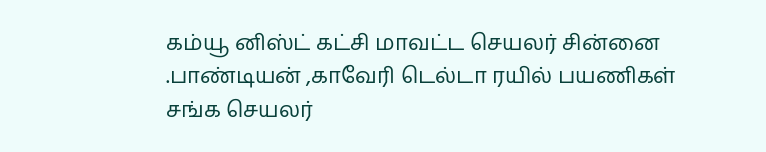கம்யூ னிஸ்ட் கட்சி மாவட்ட செயலர் சின்னை .பாண்டியன் ,காவேரி டெல்டா ரயில் பயணிகள் சங்க செயலர்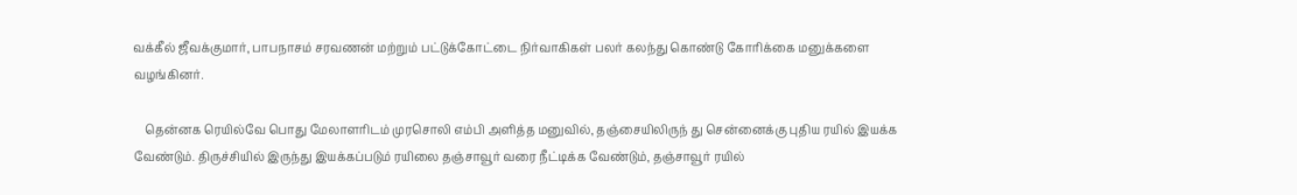வக்கீல் ஜீவக்குமார், பாபநாசம் சரவணன் மற்றும் பட்டுக்கோட்டை நிர்வாகிகள் பலர் கலந்து கொண்டு கோரிக்கை மனுக்களை வழங்கினர்.

    தென்னக ரெயில்வே பொது மேலாளரிடம் முரசொலி எம்பி அளித்த மனுவில், தஞ்சையிலிருந் து சென்னைக்கு புதிய ரயில் இயக்க வேண்டும். திருச்சியில் இருந்து இயக்கப்படும் ரயிலை தஞ்சாவூர் வரை நீட்டிக்க வேண்டும், தஞ்சாவூர் ரயில்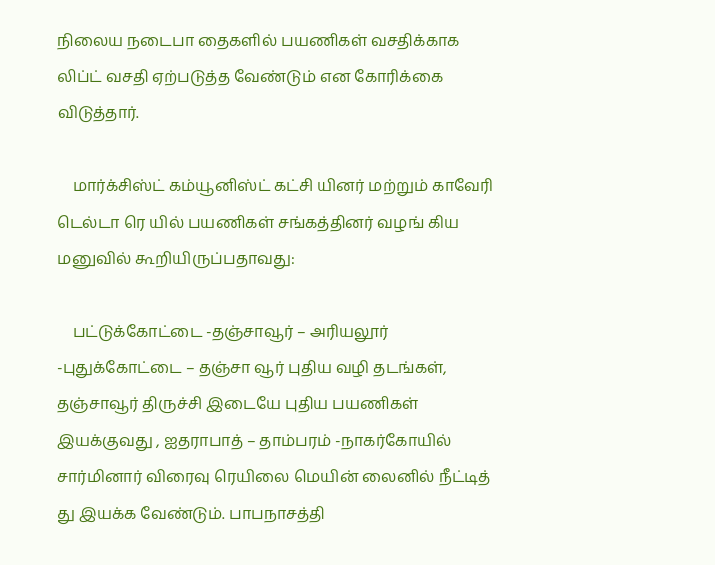நிலைய நடைபா தைகளில் பயணிகள் வசதிக்காக லிப்ட் வசதி ஏற்படுத்த வேண்டும் என கோரிக்கை விடுத்தார்.

    மார்க்சிஸ்ட் கம்யூனிஸ்ட் கட்சி யினர் மற்றும் காவேரி டெல்டா ரெ யில் பயணிகள் சங்கத்தினர் வழங் கிய மனுவில் கூறியிருப்பதாவது:

    பட்டுக்கோட்டை -தஞ்சாவூர் – அரியலூர் -புதுக்கோட்டை – தஞ்சா வூர் புதிய வழி தடங்கள், தஞ்சாவூர் திருச்சி இடையே புதிய பயணிகள் இயக்குவது , ஐதராபாத் – தாம்பரம் -நாகர்கோயில் சார்மினார் விரைவு ரெயிலை மெயின் லைனில் நீட்டித் து இயக்க வேண்டும். பாபநாசத்தி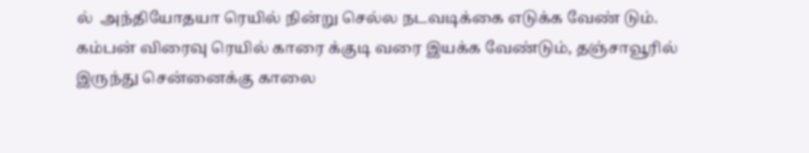ல்  அந்தியோதயா ரெயில் நின்று செல்ல நடவடிக்கை எடுக்க வேண் டும். கம்பன் விரைவு ரெயில் காரை க்குடி வரை இயக்க வேண்டும், தஞ்சாவூரில் இருந்து சென்னைக்கு காலை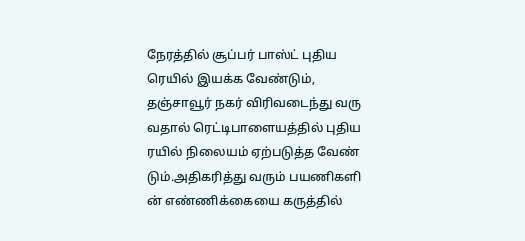நேரத்தில் சூப்பர் பாஸ்ட் புதிய ரெயில் இயக்க வேண்டும், தஞ்சாவூர் நகர் விரிவடைந்து வரு வதால் ரெட்டிபாளையத்தில் புதிய ரயில் நிலையம் ஏற்படுத்த வேண் டும்.அதிகரித்து வரும் பயணிகளி ன் எண்ணிக்கையை கருத்தில்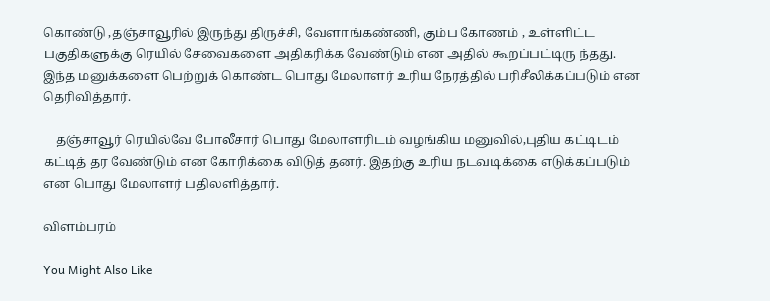கொண்டு ,தஞ்சாவூரில் இருந்து திருச்சி, வேளாங்கண்ணி, கும்ப கோணம் , உள்ளிட்ட பகுதிகளுக்கு ரெயில் சேவைகளை அதிகரிக்க வேண்டும் என அதில் கூறப்பட்டிரு ந்தது. இந்த மனுக்களை பெற்றுக் கொண்ட பொது மேலாளர் உரிய நேரத்தில் பரிசீலிக்கப்படும் என தெரிவித்தார்.

    தஞ்சாவூர் ரெயில்வே போலீசார் பொது மேலாளரிடம் வழங்கிய மனுவில்,புதிய கட்டிடம் கட்டித் தர வேண்டும் என கோரிக்கை விடுத் தனர். இதற்கு உரிய நடவடிக்கை எடுக்கப்படும் என பொது மேலாளர் பதிலளித்தார்.

விளம்பரம்

You Might Also Like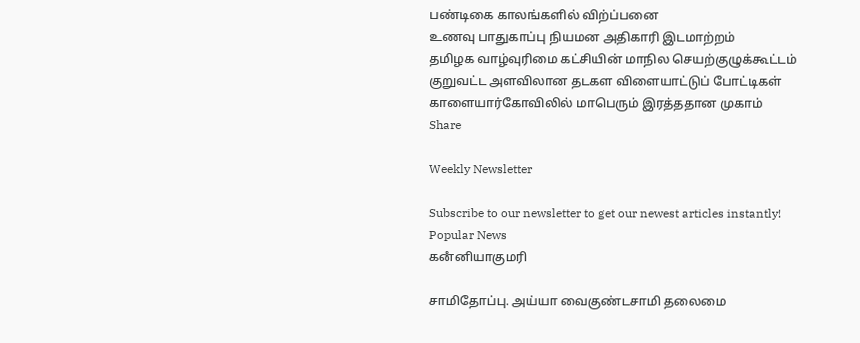பண்டிகை காலங்களில் விற்ப்பனை
உணவு பாதுகாப்பு நியமன அதிகாரி இடமாற்றம்
தமிழக வாழ்வுரிமை கட்சியின் மாநில செயற்குழுக்கூட்டம்
குறுவட்ட அளவிலான தடகள விளையாட்டுப் போட்டிகள்
காளையார்கோவிலில் மாபெரும் இரத்ததான முகாம்
Share

Weekly Newsletter

Subscribe to our newsletter to get our newest articles instantly!
Popular News
கனஂனியாகுமரி

சாமிதோப்பு. அய்யா வைகுண்டசாமி தலைமை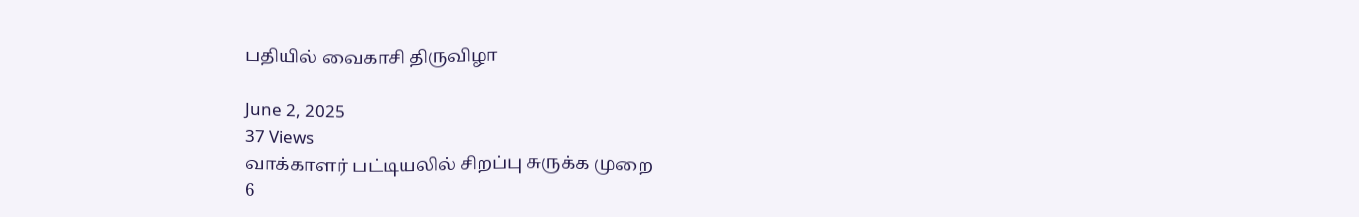பதியில் வைகாசி திருவிழா

June 2, 2025
37 Views
வாக்காளர் பட்டியலில் சிறப்பு சுருக்க முறை
6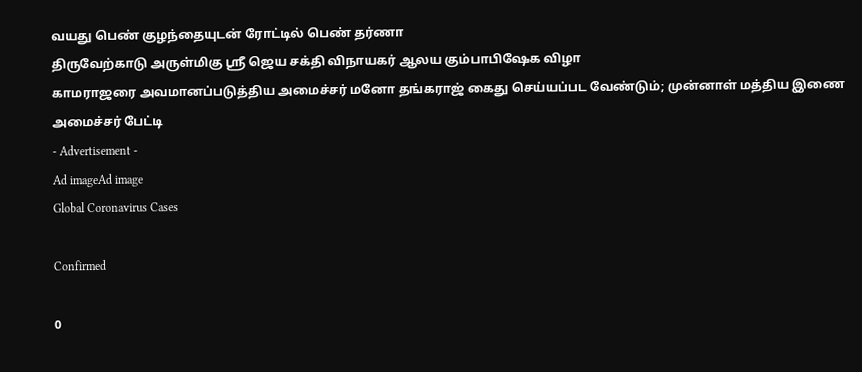வயது பெண் குழந்தையுடன் ரோட்டில் பெண் தர்ணா
திருவேற்காடு அருள்மிகு ஸ்ரீ ஜெய சக்தி விநாயகர் ஆலய கும்பாபிஷேக விழா
காமராஜரை அவமானப்படுத்திய அமைச்சர் மனோ தங்கராஜ் கைது செய்யப்பட வேண்டும்; முன்னாள் மத்திய இணை அமைச்சர் பேட்டி
- Advertisement -
Ad imageAd image
Global Coronavirus Cases

Confirmed

0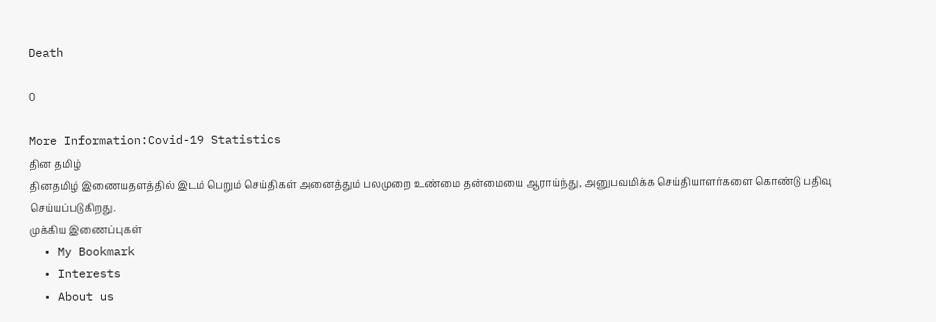Death

0

More Information:Covid-19 Statistics
தின தமிழ்
தினதமிழ் இணையதளத்தில் இடம் பெறும் செய்திகள் அனைத்தும் பலமுறை உண்மை தன்மையை ஆராய்ந்து, அனுபவமிக்க செய்தியாளர்களை கொண்டு பதிவு செய்யப்படுகிறது.
முக்கிய இணைப்புகள்
  • My Bookmark
  • Interests
  • About us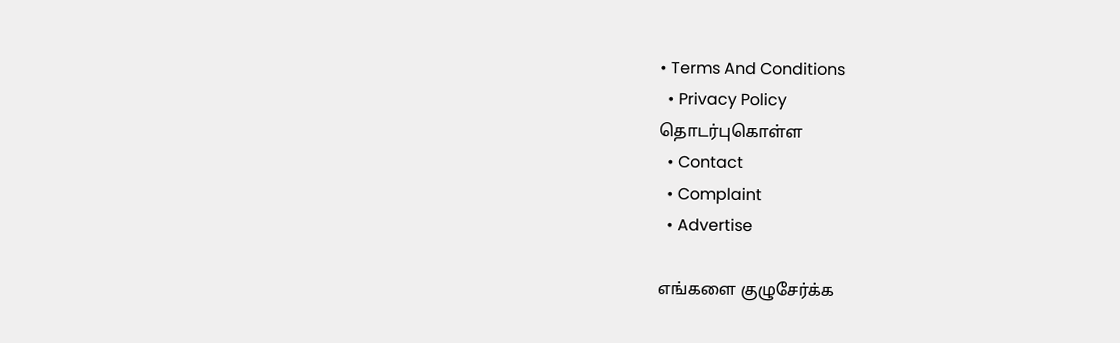• Terms And Conditions
  • Privacy Policy
தொடர்புகொள்ள
  • Contact
  • Complaint
  • Advertise

எங்களை குழுசேர்க்க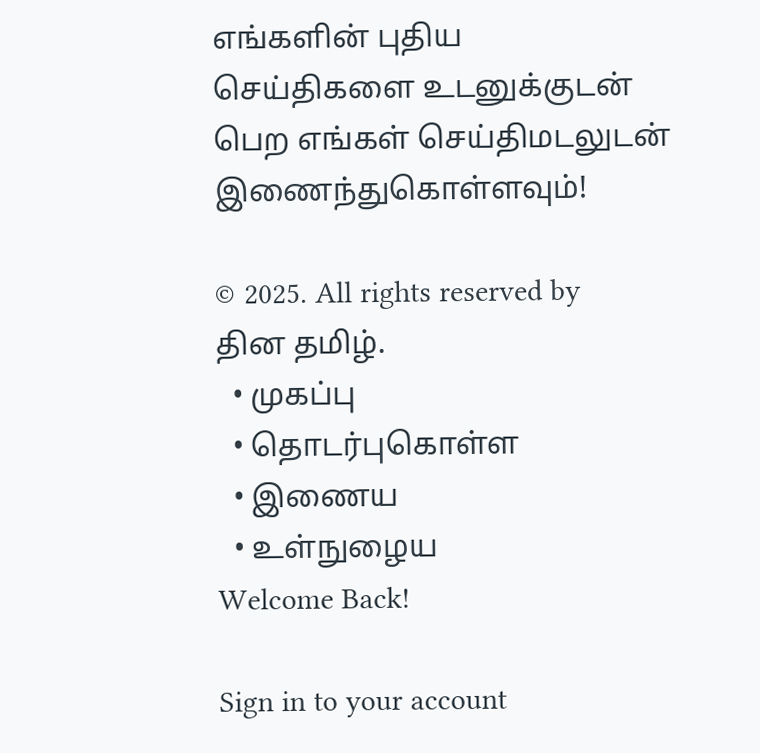எங்களின் புதிய செய்திகளை உடனுக்குடன் பெற எங்கள் செய்திமடலுடன் இணைந்துகொள்ளவும்!

© 2025. All rights reserved by தின தமிழ்.
  • முகப்பு
  • தொடர்புகொள்ள
  • இணைய
  • உள்நுழைய
Welcome Back!

Sign in to your account